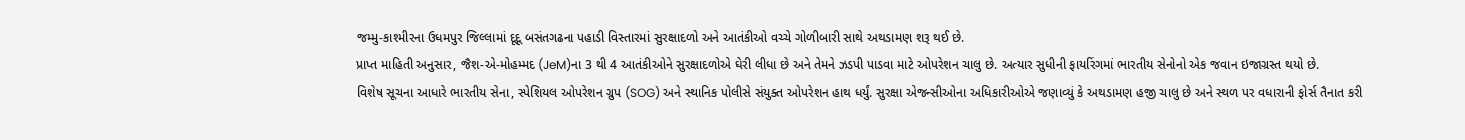જમ્મુ-કાશ્મીરના ઉધમપુર જિલ્લામાં દૂદૂ બસંતગઢના પહાડી વિસ્તારમાં સુરક્ષાદળો અને આતંકીઓ વચ્ચે ગોળીબારી સાથે અથડામણ શરૂ થઈ છે.
પ્રાપ્ત માહિતી અનુસાર, જૈશ-એ-મોહમ્મદ (JeM)ના 3 થી 4 આતંકીઓને સુરક્ષાદળોએ ઘેરી લીધા છે અને તેમને ઝડપી પાડવા માટે ઓપરેશન ચાલુ છે. અત્યાર સુધીની ફાયરિંગમાં ભારતીય સેનોનો એક જવાન ઇજાગ્રસ્ત થયો છે.
વિશેષ સૂચના આધારે ભારતીય સેના, સ્પેશિયલ ઓપરેશન ગ્રુપ (SOG) અને સ્થાનિક પોલીસે સંયુક્ત ઓપરેશન હાથ ધર્યું. સુરક્ષા એજન્સીઓના અધિકારીઓએ જણાવ્યું કે અથડામણ હજી ચાલુ છે અને સ્થળ પર વધારાની ફોર્સ તૈનાત કરી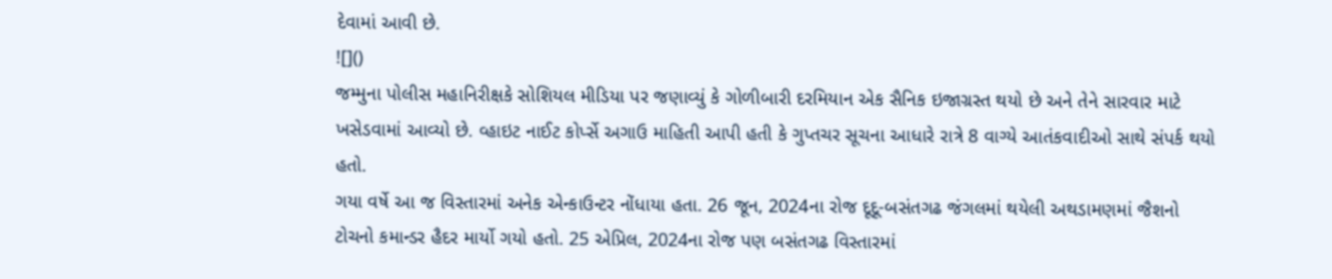દેવામાં આવી છે.
![]()
જમ્મુના પોલીસ મહાનિરીક્ષકે સોશિયલ મીડિયા પર જણાવ્યું કે ગોળીબારી દરમિયાન એક સૈનિક ઇજાગ્રસ્ત થયો છે અને તેને સારવાર માટે ખસેડવામાં આવ્યો છે. વ્હાઇટ નાઈટ કોર્પ્સે અગાઉ માહિતી આપી હતી કે ગુપ્તચર સૂચના આધારે રાત્રે 8 વાગ્યે આતંકવાદીઓ સાથે સંપર્ક થયો હતો.
ગયા વર્ષે આ જ વિસ્તારમાં અનેક એન્કાઉન્ટર નોંધાયા હતા. 26 જૂન, 2024ના રોજ દૂદૂ-બસંતગઢ જંગલમાં થયેલી અથડામણમાં જૈશનો ટોચનો કમાન્ડર હૈદર માર્યો ગયો હતો. 25 એપ્રિલ, 2024ના રોજ પણ બસંતગઢ વિસ્તારમાં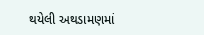થયેલી અથડામણમાં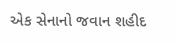એક સેનાનો જવાન શહીદ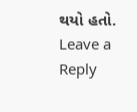થયો હતો.
Leave a Reply